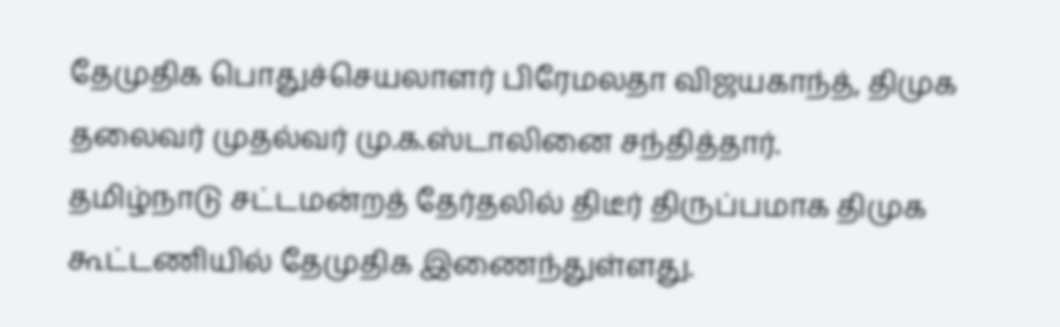தேமுதிக பொதுச்செயலாளர் பிரேமலதா விஜயகாந்த், திமுக தலைவர் முதல்வர் மு.க.ஸ்டாலினை சந்தித்தார்.
தமிழ்நாடு சட்டமன்றத் தேர்தலில் திடீர் திருப்பமாக திமுக கூட்டணியில் தேமுதிக இணைந்துள்ளது.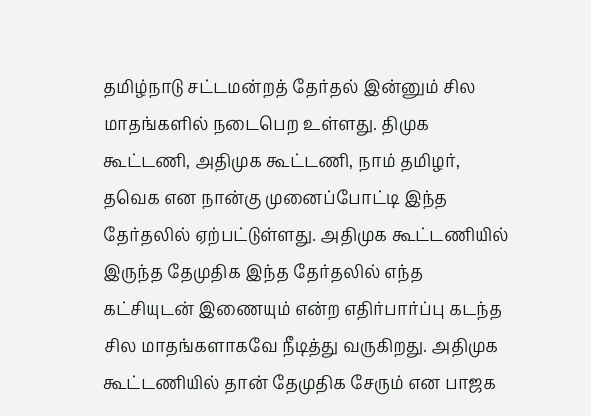தமிழ்நாடு சட்டமன்றத் தேர்தல் இன்னும் சில மாதங்களில் நடைபெற உள்ளது. திமுக கூட்டணி, அதிமுக கூட்டணி, நாம் தமிழர், தவெக என நான்கு முனைப்போட்டி இந்த தேர்தலில் ஏற்பட்டுள்ளது. அதிமுக கூட்டணியில் இருந்த தேமுதிக இந்த தேர்தலில் எந்த கட்சியுடன் இணையும் என்ற எதிர்பார்ப்பு கடந்த சில மாதங்களாகவே நீடித்து வருகிறது. அதிமுக கூட்டணியில் தான் தேமுதிக சேரும் என பாஜக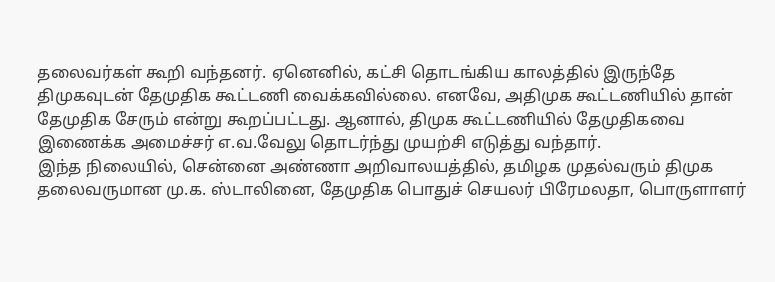தலைவர்கள் கூறி வந்தனர். ஏனெனில், கட்சி தொடங்கிய காலத்தில் இருந்தே திமுகவுடன் தேமுதிக கூட்டணி வைக்கவில்லை. எனவே, அதிமுக கூட்டணியில் தான் தேமுதிக சேரும் என்று கூறப்பட்டது. ஆனால், திமுக கூட்டணியில் தேமுதிகவை இணைக்க அமைச்சர் எ.வ.வேலு தொடர்ந்து முயற்சி எடுத்து வந்தார்.
இந்த நிலையில், சென்னை அண்ணா அறிவாலயத்தில், தமிழக முதல்வரும் திமுக தலைவருமான மு.க. ஸ்டாலினை, தேமுதிக பொதுச் செயலர் பிரேமலதா, பொருளாளர்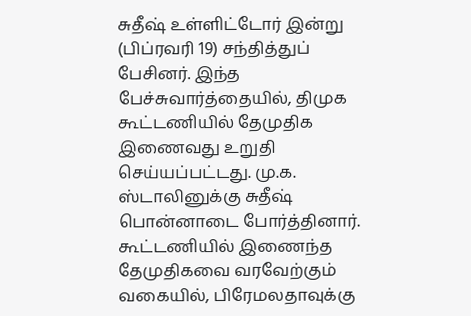சுதீஷ் உள்ளிட்டோர் இன்று (பிப்ரவரி 19) சந்தித்துப் பேசினர். இந்த பேச்சுவார்த்தையில், திமுக கூட்டணியில் தேமுதிக இணைவது உறுதி செய்யப்பட்டது. மு.க. ஸ்டாலினுக்கு சுதீஷ் பொன்னாடை போர்த்தினார். கூட்டணியில் இணைந்த தேமுதிகவை வரவேற்கும் வகையில், பிரேமலதாவுக்கு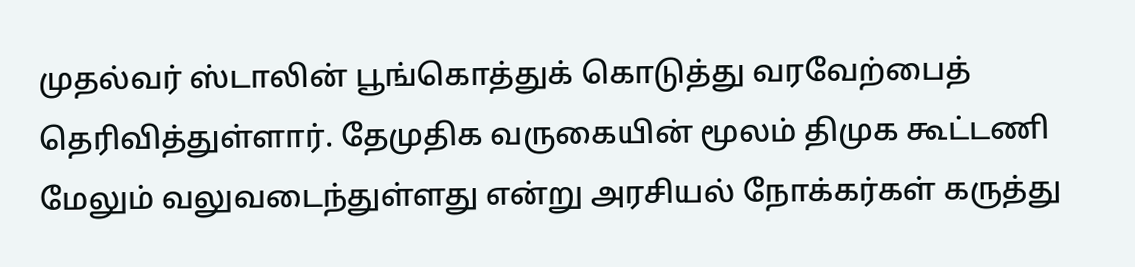முதல்வர் ஸ்டாலின் பூங்கொத்துக் கொடுத்து வரவேற்பைத் தெரிவித்துள்ளார். தேமுதிக வருகையின் மூலம் திமுக கூட்டணி மேலும் வலுவடைந்துள்ளது என்று அரசியல் நோக்கர்கள் கருத்து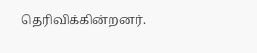தெரிவிக்கின்றனர்.